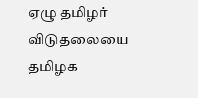ஏழு தமிழர் விடுதலையை தமிழக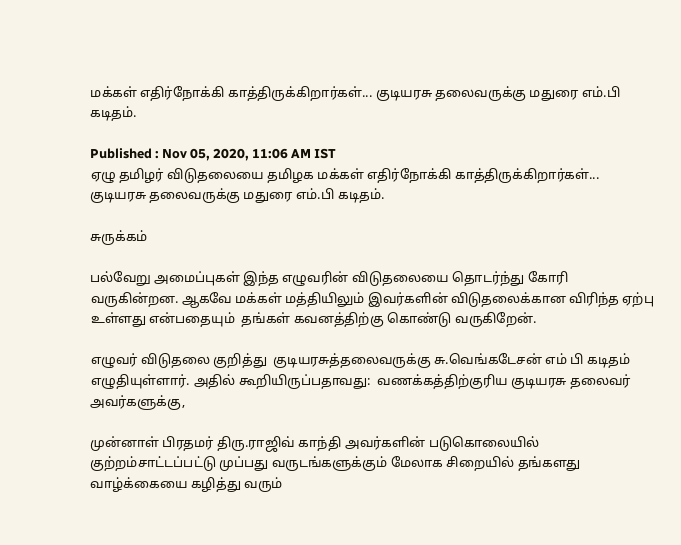மக்கள் எதிர்நோக்கி காத்திருக்கிறார்கள்... குடியரசு தலைவருக்கு மதுரை எம்.பி கடிதம்.

Published : Nov 05, 2020, 11:06 AM IST
ஏழு தமிழர் விடுதலையை தமிழக மக்கள் எதிர்நோக்கி காத்திருக்கிறார்கள்... குடியரசு தலைவருக்கு மதுரை எம்.பி கடிதம்.

சுருக்கம்

பல்வேறு அமைப்புகள் இந்த எழுவரின் விடுதலையை தொடர்ந்து கோரி வருகின்றன. ஆகவே மக்கள் மத்தியிலும் இவர்களின் விடுதலைக்கான விரிந்த ஏற்பு உள்ளது என்பதையும்  தங்கள் கவனத்திற்கு கொண்டு வருகிறேன்.

எழுவர் விடுதலை குறித்து  குடியரசுத்தலைவருக்கு சு.வெங்கடேசன் எம் பி கடிதம் எழுதியுள்ளார். அதில் கூறியிருப்பதாவது:  வணக்கத்திற்குரிய குடியரசு தலைவர் அவர்களுக்கு,

முன்னாள் பிரதமர் திரு.ராஜிவ் காந்தி அவர்களின் படுகொலையில் குற்றம்சாட்டப்பட்டு முப்பது வருடங்களுக்கும் மேலாக சிறையில் தங்களது வாழ்க்கையை கழித்து வரும்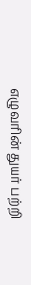எழுவரின் துயர் பற்றி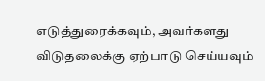எடுத்துரைக்கவும், அவர்களது விடுதலைக்கு ஏற்பாடு செய்யவும்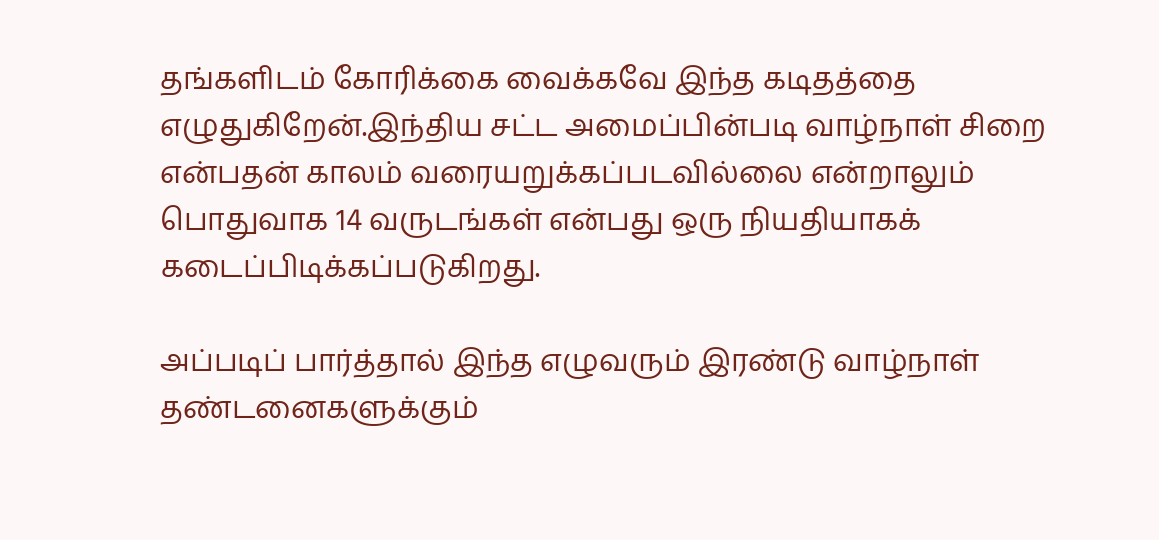தங்களிடம் கோரிக்கை வைக்கவே இந்த கடிதத்தை எழுதுகிறேன்.இந்திய சட்ட அமைப்பின்படி வாழ்நாள் சிறை என்பதன் காலம் வரையறுக்கப்படவில்லை என்றாலும் பொதுவாக 14 வருடங்கள் என்பது ஒரு நியதியாகக் கடைப்பிடிக்கப்படுகிறது.

அப்படிப் பார்த்தால் இந்த எழுவரும் இரண்டு வாழ்நாள் தண்டனைகளுக்கும்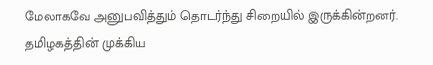மேலாகவே அனுபவித்தும் தொடர்ந்து சிறையில் இருக்கின்றனர். தமிழகத்தின் முக்கிய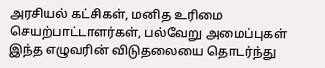அரசியல் கட்சிகள், மனித உரிமை செயற்பாட்டாளர்கள், பல்வேறு அமைப்புகள் இந்த எழுவரின் விடுதலையை தொடர்ந்து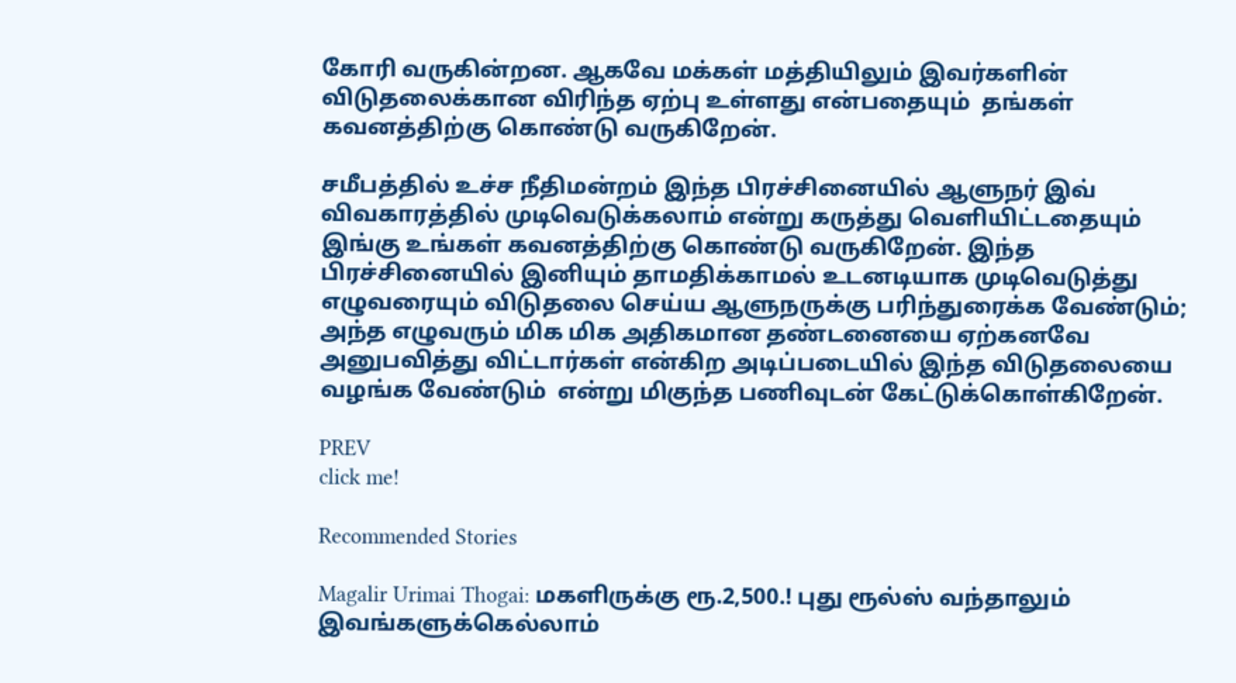கோரி வருகின்றன. ஆகவே மக்கள் மத்தியிலும் இவர்களின் விடுதலைக்கான விரிந்த ஏற்பு உள்ளது என்பதையும்  தங்கள் கவனத்திற்கு கொண்டு வருகிறேன்.

சமீபத்தில் உச்ச நீதிமன்றம் இந்த பிரச்சினையில் ஆளுநர் இவ் விவகாரத்தில் முடிவெடுக்கலாம் என்று கருத்து வெளியிட்டதையும் இங்கு உங்கள் கவனத்திற்கு கொண்டு வருகிறேன். இந்த பிரச்சினையில் இனியும் தாமதிக்காமல் உடனடியாக முடிவெடுத்து எழுவரையும் விடுதலை செய்ய ஆளுநருக்கு பரிந்துரைக்க வேண்டும்; அந்த எழுவரும் மிக மிக அதிகமான தண்டனையை ஏற்கனவே அனுபவித்து விட்டார்கள் என்கிற அடிப்படையில் இந்த விடுதலையை வழங்க வேண்டும்  என்று மிகுந்த பணிவுடன் கேட்டுக்கொள்கிறேன்.

PREV
click me!

Recommended Stories

Magalir Urimai Thogai: மகளிருக்கு ரூ.2,500.! புது ரூல்ஸ் வந்தாலும் இவங்களுக்கெல்லாம்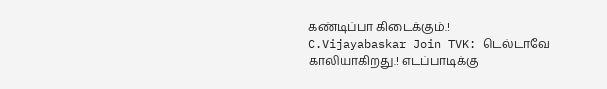கண்டிப்பா கிடைக்கும்.!
C.Vijayabaskar Join TVK: டெல்டாவே காலியாகிறது.! எடப்பாடிக்கு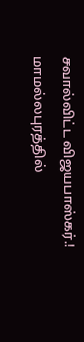சவால்விட்ட விஜயபாஸ்கர்.! மாமல்லபுரத்தில்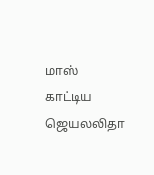மாஸ் காட்டிய ஜெயலலிதா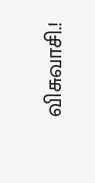விசுவாசி.!